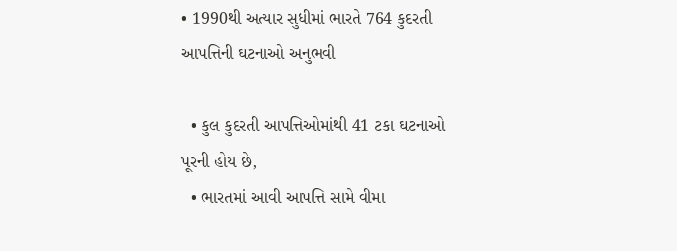• 1990થી અત્યાર સુધીમાં ભારતે 764 કુદરતી આપત્તિની ઘટનાઓ અનુભવી

  • કુલ કુદરતી આપત્તિઓમાંથી 41 ટકા ઘટનાઓ પૂરની હોય છે,
  • ભારતમાં આવી આપત્તિ સામે વીમા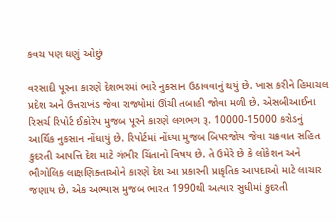કવચ પણ ઘણું ઓછું

વરસાદી પૂરના કારણે દેશભરમાં ભારે નુકસાન ઉઠાવવાનું થયું છે. ખાસ કરીને હિમાચલ પ્રદેશ અને ઉત્તરાખંડ જેવા રાજ્યોમાં ઊંચી તબાહી જોવા મળી છે. એસબીઆઈના રિસર્ચ રિપોર્ટ ઈકોરેપ મુજબ પૂરને કારણે લગભગ રૂ. 10000-15000 કરોડનું આર્થિક નુકસાન નોંધાયું છે. રિપોર્ટમાં નોંધ્યા મુજબ બિપરજોય જેવા ચક્રવાત સહિત કુદરતી આપત્તિ દેશ માટે ગંભીર ચિંતાનો વિષય છે. તે ઉમેરે છે કે લોકેશન અને ભૌગોલિક લાક્ષણિક્તાઓને કારણે દેશ આ પ્રકારની પ્રાકૃતિક આપદાઓ માટે લાચાર જણાય છે. એક અભ્યાસ મુજબ ભારત 1990થી અત્યાર સુધીમાં કુદરતી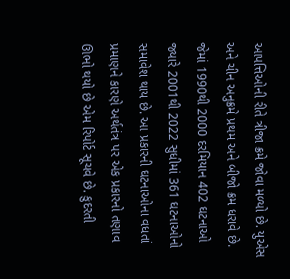આપત્તિઓની રીતે ત્રીજા ક્રમે જોવા મળ્યો છે. યુએસ અને ચીન અનુક્રમે પ્રથમ અને બીજો ક્રમ ધરાવે છે. જેમાં 1990થી 2000 દરમિયાન 402 ઘટનાઓ જ્યારે 2001થી 2022 સુધીમાં 361 ઘટનાઓનો સમાવેશ થાય છે. આ પ્રકારની ઘટનાઓના વધતાં પ્રમાણને કારણે અર્થતંત્ર પર એક પ્રકારનો તણાવ ઊભો થયો છે એમ રિપોર્ટ સૂચવે છે. કુદરતી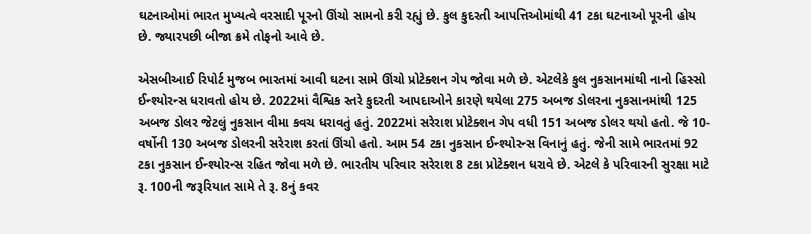ઘટનાઓમાં ભારત મુખ્યત્વે વરસાદી પૂરનો ઊંચો સામનો કરી રહ્યું છે. કુલ કુદરતી આપત્તિઓમાંથી 41 ટકા ઘટનાઓ પૂરની હોય છે. જ્યારપછી બીજા ક્રમે તોફનો આવે છે.

એસબીઆઈ રિપોર્ટ મુજબ ભારતમાં આવી ઘટના સામે ઊંચો પ્રોટેક્શન ગેપ જોવા મળે છે. એટલેકે કુલ નુકસાનમાંથી નાનો હિસ્સો ઈન્શ્યોરન્સ ધરાવતો હોય છે. 2022માં વૈશ્વિક સ્તરે કુદરતી આપદાઓને કારણે થયેલા 275 અબજ ડોલરના નુકસાનમાંથી 125 અબજ ડોલર જેટલું નુકસાન વીમા કવચ ધરાવતું હતું. 2022માં સરેરાશ પ્રોટેક્શન ગેપ વધી 151 અબજ ડોલર થયો હતો. જે 10-વર્ષોની 130 અબજ ડોલરની સરેરાશ કરતાં ઊંચો હતો. આમ 54 ટકા નુકસાન ઈન્શ્યોરન્સ વિનાનું હતું. જેની સામે ભારતમાં 92 ટકા નુકસાન ઈન્શ્યોરન્સ રહિત જોવા મળે છે. ભારતીય પરિવાર સરેરાશ 8 ટકા પ્રોટેક્શન ધરાવે છે. એટલે કે પરિવારની સુરક્ષા માટે રૂ. 100ની જરૂરિયાત સામે તે રૂ. 8નું કવર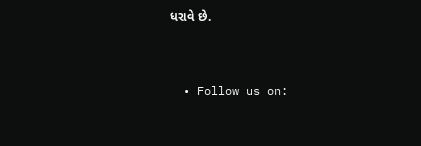ધરાવે છે.


  • Follow us on: